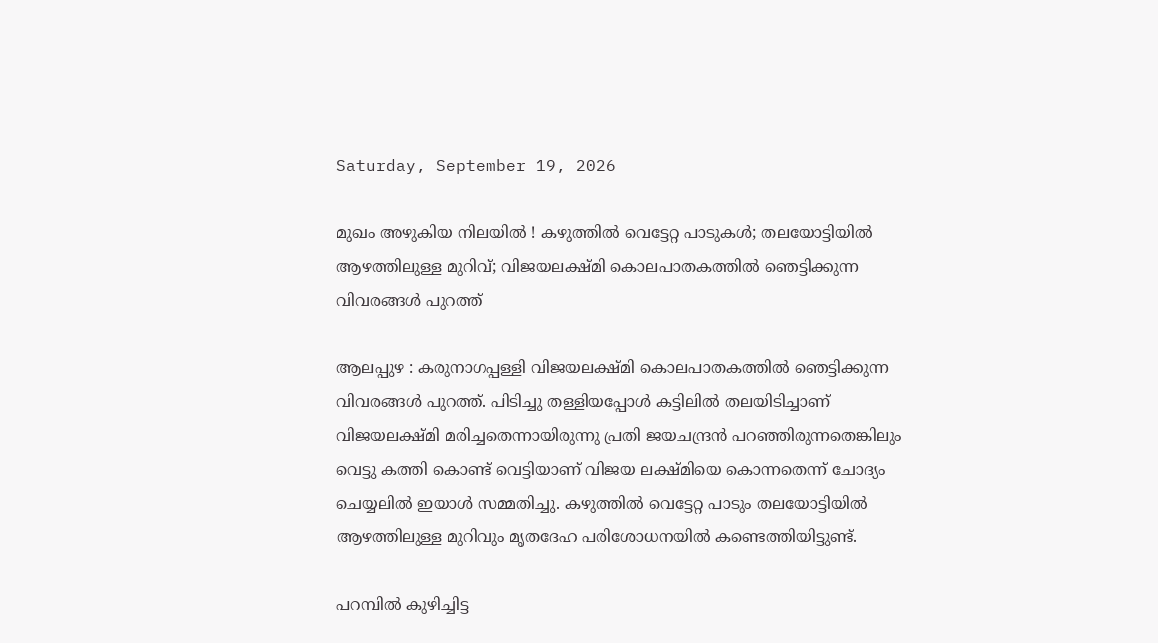Saturday, September 19, 2026

മുഖം അഴുകിയ നിലയിൽ ! കഴുത്തിൽ വെട്ടേറ്റ പാടുകൾ; തലയോട്ടിയിൽ ആഴത്തിലുള്ള മുറിവ്; വിജയലക്ഷ്മി കൊലപാതകത്തിൽ ഞെട്ടിക്കുന്ന വിവരങ്ങൾ പുറത്ത്

ആലപ്പുഴ : കരുനാഗപ്പള്ളി വിജയലക്ഷ്മി കൊലപാതകത്തിൽ ഞെട്ടിക്കുന്ന വിവരങ്ങൾ പുറത്ത്. പിടിച്ചു തള്ളിയപ്പോൾ കട്ടിലിൽ തലയിടിച്ചാണ് വിജയലക്ഷ്മി മരിച്ചതെന്നായിരുന്നു പ്രതി ജയചന്ദ്രൻ പറഞ്ഞിരുന്നതെങ്കിലും വെട്ടു കത്തി കൊണ്ട് വെട്ടിയാണ് വിജയ ലക്ഷ്മിയെ കൊന്നതെന്ന് ചോദ്യം ചെയ്യലിൽ ഇയാൾ സമ്മതിച്ചു. കഴുത്തിൽ വെട്ടേറ്റ പാടും തലയോട്ടിയിൽ ആഴത്തിലുള്ള മുറിവും മൃതദേഹ പരിശോധനയിൽ കണ്ടെത്തിയിട്ടുണ്ട്.

പറമ്പില്‍ കുഴിച്ചിട്ട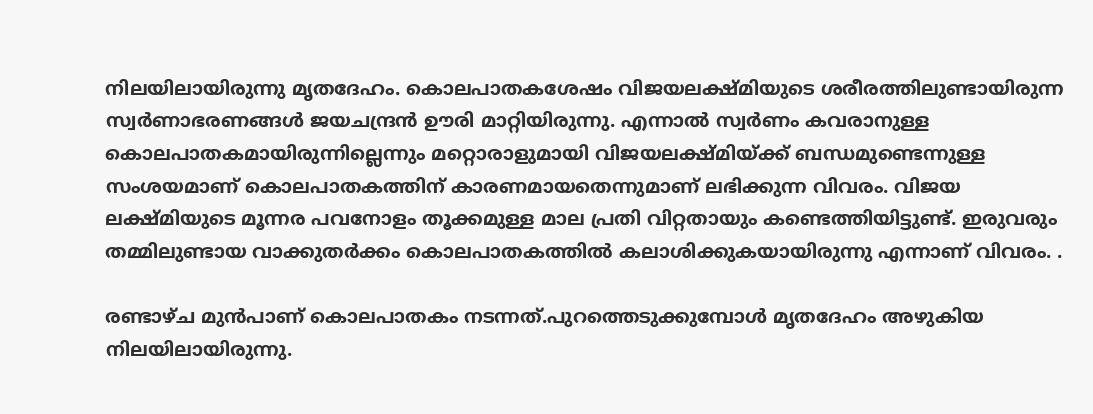നിലയിലായിരുന്നു മൃതദേഹം. കൊലപാതകശേഷം വിജയലക്ഷ്മിയുടെ ശരീരത്തിലുണ്ടായിരുന്ന സ്വര്‍ണാഭരണങ്ങള്‍ ജയചന്ദ്രന്‍ ഊരി മാറ്റിയിരുന്നു. എന്നാല്‍ സ്വര്‍ണം കവരാനുള്ള കൊലപാതകമായിരുന്നില്ലെന്നും മറ്റൊരാളുമായി വിജയലക്ഷ്മിയ്ക്ക് ബന്ധമുണ്ടെന്നുള്ള സംശയമാണ് കൊലപാതകത്തിന് കാരണമായതെന്നുമാണ് ലഭിക്കുന്ന വിവരം. വിജയ ലക്ഷ്മിയുടെ മൂന്നര പവനോളം തൂക്കമുള്ള മാല പ്രതി വിറ്റതായും കണ്ടെത്തിയിട്ടുണ്ട്. ഇരുവരും തമ്മിലുണ്ടായ വാക്കുതര്‍ക്കം കൊലപാതകത്തില്‍ കലാശിക്കുകയായിരുന്നു എന്നാണ് വിവരം. .

രണ്ടാഴ്ച മുന്‍പാണ് കൊലപാതകം നടന്നത്.പുറത്തെടുക്കുമ്പോൾ മൃതദേഹം അഴുകിയ നിലയിലായിരുന്നു.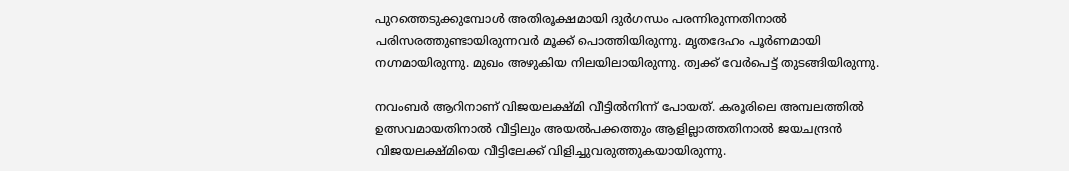പുറത്തെടുക്കുമ്പോള്‍ അതിരൂക്ഷമായി ദുര്‍ഗന്ധം പരന്നിരുന്നതിനാല്‍ പരിസരത്തുണ്ടായിരുന്നവര്‍ മൂക്ക് പൊത്തിയിരുന്നു. മൃതദേഹം പൂര്‍ണമായി നഗ്നമായിരുന്നു. മുഖം അഴുകിയ നിലയിലായിരുന്നു. ത്വക്ക് വേര്‍പെട്ട് തുടങ്ങിയിരുന്നു.

നവംബര്‍ ആറിനാണ് വിജയലക്ഷ്മി വീട്ടില്‍നിന്ന് പോയത്. കരൂരിലെ അമ്പലത്തില്‍ ഉത്സവമായതിനാല്‍ വീട്ടിലും അയല്‍പക്കത്തും ആളില്ലാത്തതിനാല്‍ ജയചന്ദ്രന്‍ വിജയലക്ഷ്മിയെ വീട്ടിലേക്ക് വിളിച്ചുവരുത്തുകയായിരുന്നു.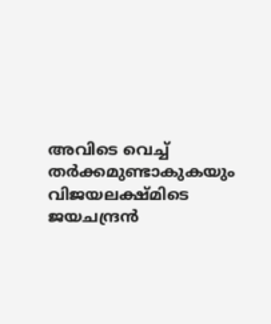അവിടെ വെച്ച് തര്‍ക്കമുണ്ടാകുകയും വിജയലക്ഷ്മിടെ ജയചന്ദ്രന്‍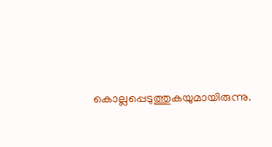കൊല്ലപ്പെടുത്തുകയുമായിരുന്നു.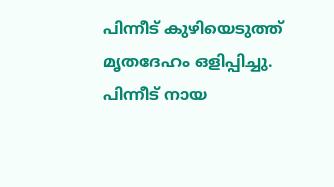പിന്നീട് കുഴിയെടുത്ത് മൃതദേഹം ഒളിപ്പിച്ചു. പിന്നീട് നായ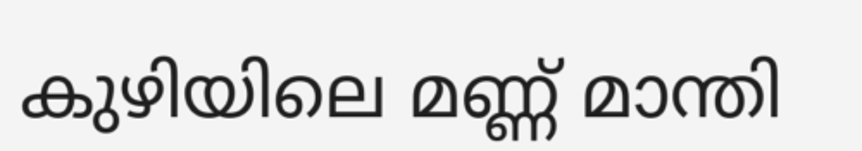കുഴിയിലെ മണ്ണ് മാന്തി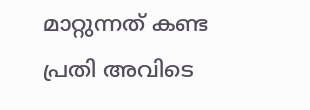മാറ്റുന്നത് കണ്ട പ്രതി അവിടെ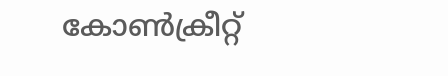കോൺക്രീറ്റ്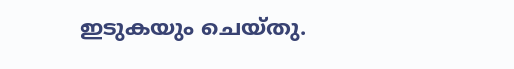ഇടുകയും ചെയ്തു.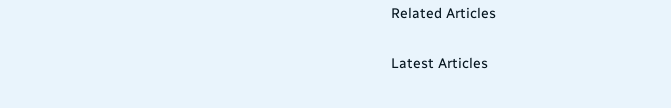Related Articles

Latest Articles